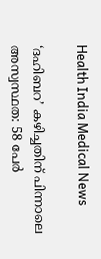Health India Medical News

‘ദഹിബറ’ കഴിച്ചതിന് പിന്നാലെ അസ്വസ്ഥത: 58 പേർ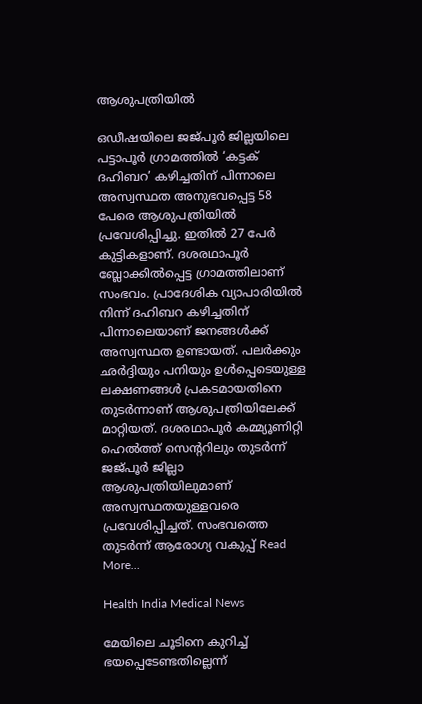ആശുപത്രിയിൽ

ഒഡീഷയിലെ ജജ്പൂർ ജില്ലയിലെ പട്ടാപൂർ ഗ്രാമത്തിൽ ‘കട്ടക് ദഹിബറ’ കഴിച്ചതിന് പിന്നാലെ അസ്വസ്ഥത അനുഭവപ്പെട്ട 58 പേരെ ആശുപത്രിയിൽ പ്രവേശിപ്പിച്ചു. ഇതിൽ 27 പേർ കുട്ടികളാണ്. ദശരഥാപൂർ ബ്ലോക്കിൽപ്പെട്ട ഗ്രാമത്തിലാണ് സംഭവം. പ്രാദേശിക വ്യാപാരിയിൽ നിന്ന് ദഹിബറ കഴിച്ചതിന് പിന്നാലെയാണ് ജനങ്ങൾക്ക് അസ്വസ്ഥത ഉണ്ടായത്. പലർക്കും ഛർദ്ദിയും പനിയും ഉൾപ്പെടെയുള്ള ലക്ഷണങ്ങൾ പ്രകടമായതിനെ തുടർന്നാണ് ആശുപത്രിയിലേക്ക് മാറ്റിയത്. ദശരഥാപൂർ കമ്മ്യൂണിറ്റി ഹെൽത്ത് സെൻ്ററിലും തുടർന്ന് ജജ്പൂർ ജില്ലാ ആശുപത്രിയിലുമാണ് അസ്വസ്ഥതയുള്ളവരെ പ്രവേശിപ്പിച്ചത്. സംഭവത്തെ തുടർന്ന് ആരോഗ്യ വകുപ്പ് Read More…

Health India Medical News

മേയിലെ ചൂടിനെ കുറിച്ച് ഭയപ്പെടേണ്ടതില്ലെന്ന്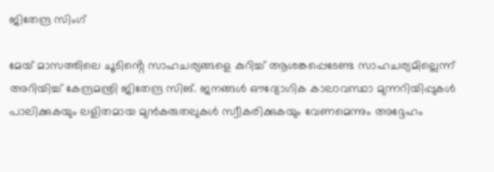ജിതേന്ദ്ര സിംഗ്

മേയ് മാസത്തിലെ ചൂടിൻ്റെ സാഹചര്യങ്ങളെ കുറിച്ച് ആശങ്കപ്പെടേണ്ട സാഹചര്യമില്ലെന്ന് അറിയിച്ച് കേന്ദ്രമന്ത്രി ജിതേന്ദ്ര സിങ്. ജനങ്ങൾ ഔദ്യോഗിക കാലാവസ്ഥാ മുന്നറിയിപ്പുകൾ പാലിക്കുകയും ലളിതമായ മുൻകരുതലുകൾ സ്വീകരിക്കുകയും വേണമെന്നും അദ്ദേഹം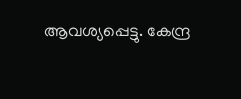ആവശ്യപ്പെട്ടു. കേന്ദ്ര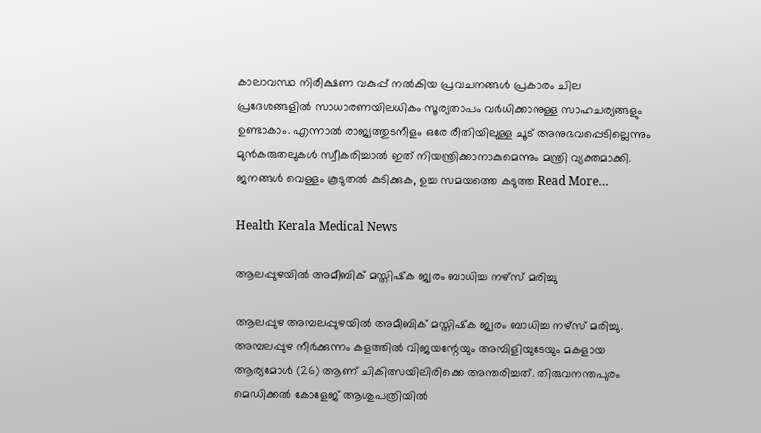കാലാവസ്ഥ നിരീക്ഷണ വകുപ്പ് നൽകിയ പ്രവചനങ്ങൾ പ്രകാരം ചില പ്രദേശങ്ങളിൽ സാധാരണയിലധികം സൂര്യതാപം വർധിക്കാനുള്ള സാഹചര്യങ്ങളും ഉണ്ടാകാം. എന്നാല്‍ രാജ്യത്തുടനീളം ഒരേ രീതിയിലുള്ള ചൂട് അനുഭവപ്പെടില്ലെന്നും മുൻകരുതലുകൾ സ്വീകരിച്ചാൽ ഇത് നിയന്ത്രിക്കാനാകുമെന്നും മന്ത്രി വ്യക്തമാക്കി. ജനങ്ങൾ വെള്ളം കൂടുതൽ കുടിക്കുക, ഉച്ച സമയത്തെ കടുത്ത Read More…

Health Kerala Medical News

ആലപ്പുഴയില്‍ അമീബിക് മസ്തിഷ്‌ക ജ്വരം ബാധിച്ച നഴ്‌സ് മരിച്ചു

ആലപ്പുഴ അമ്പലപ്പുഴയില്‍ അമീബിക് മസ്തിഷ്‌ക ജ്വരം ബാധിച്ച നഴ്‌സ് മരിച്ചു. അമ്പലപ്പുഴ നീര്‍ക്കുന്നം കളത്തില്‍ വിജയന്റേയും അമ്പിളിയുടേയും മകളായ ആര്യമോള്‍ (26) ആണ് ചികിത്സയിലിരിക്കെ അന്തരിച്ചത്. തിരുവനന്തപുരം മെഡിക്കല്‍ കോളേജ് ആശുപത്രിയില്‍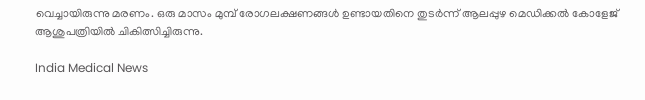വെച്ചായിരുന്നു മരണം. ഒരു മാസം മുമ്പ് രോഗലക്ഷണങ്ങള്‍ ഉണ്ടായതിനെ തുടര്‍ന്ന് ആലപ്പുഴ മെഡിക്കല്‍ കോളേജ് ആശുപത്രിയില്‍ ചികിത്സിച്ചിരുന്നു.

India Medical News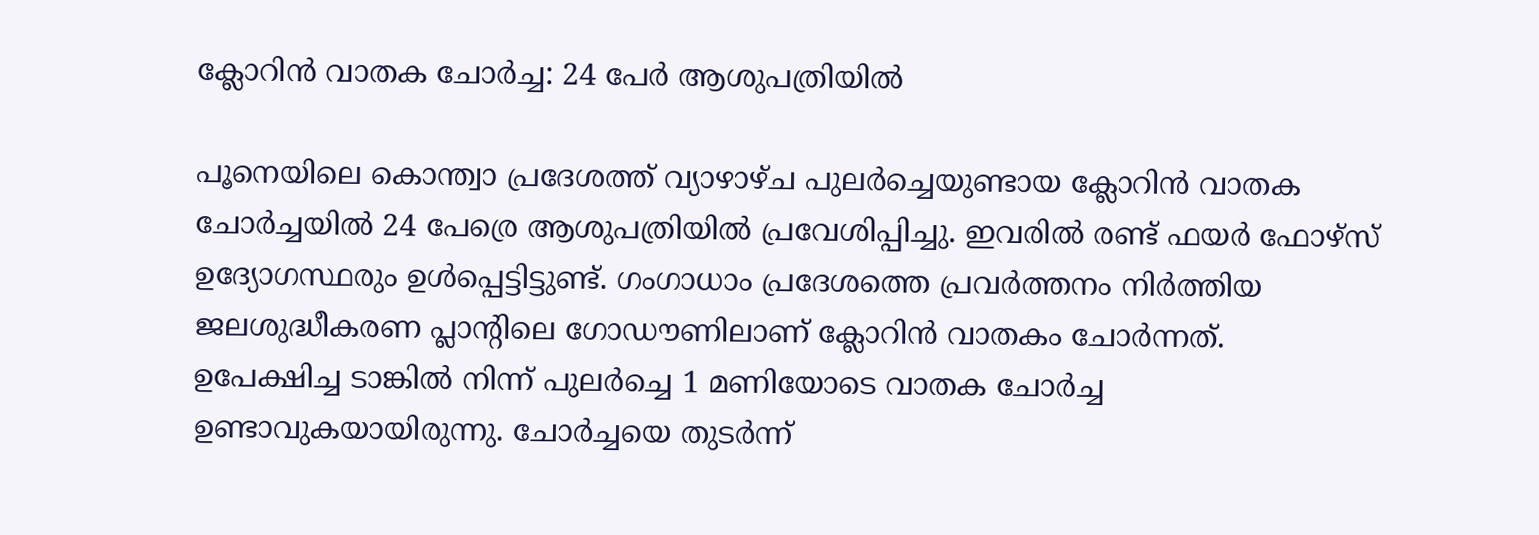ക്ലോറിന്‍ വാതക ചോര്‍ച്ച: 24 പേര്‍ ആശുപത്രിയില്‍

പൂനെയിലെ കൊന്ത്വാ പ്രദേശത്ത് വ്യാഴാഴ്ച പുലര്‍ച്ചെയുണ്ടായ ക്ലോറിന്‍ വാതക ചോര്‍ച്ചയില്‍ 24 പേര്രെ ആശുപത്രിയില്‍ പ്രവേശിപ്പിച്ചു. ഇവരില്‍ രണ്ട് ഫയര്‍ ഫോഴ്‌സ് ഉദ്യോഗസ്ഥരും ഉള്‍പ്പെട്ടിട്ടുണ്ട്. ഗംഗാധാം പ്രദേശത്തെ പ്രവര്‍ത്തനം നിർത്തിയ ജലശുദ്ധീകരണ പ്ലാൻ്റിലെ ഗോഡൗണിലാണ് ക്ലോറിൻ വാതകം ചോർന്നത്. ഉപേക്ഷിച്ച ടാങ്കില്‍ നിന്ന് പുലര്‍ച്ചെ 1 മണിയോടെ വാതക ചോര്‍ച്ച ഉണ്ടാവുകയായിരുന്നു. ചോര്‍ച്ചയെ തുടര്‍ന്ന്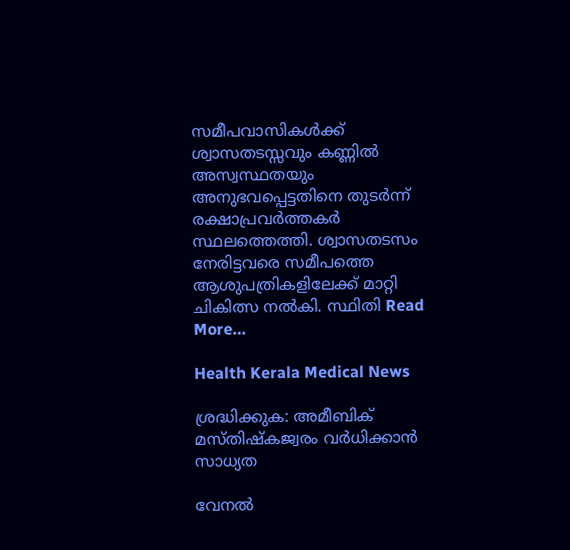സമീപവാസികള്‍ക്ക് ശ്വാസതടസ്സവും കണ്ണില്‍ അസ്വസ്ഥതയും അനുഭവപ്പെട്ടതിനെ തുടര്‍ന്ന് രക്ഷാപ്രവര്‍ത്തകര്‍ സ്ഥലത്തെത്തി. ശ്വാസതടസം നേരിട്ടവരെ സമീപത്തെ ആശുപത്രികളിലേക്ക് മാറ്റി ചികിത്സ നല്‍കി. സ്ഥിതി Read More…

Health Kerala Medical News

ശ്രദ്ധിക്കുക: അമീബിക് മസ്തിഷ്‌കജ്വരം വര്‍ധിക്കാന്‍ സാധ്യത

വേനല്‍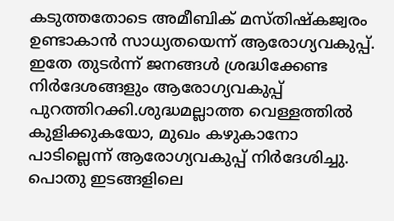കടുത്തതോടെ അമീബിക് മസ്തിഷ്‌കജ്വരം ഉണ്ടാകാന്‍ സാധ്യതയെന്ന് ആരോഗ്യവകുപ്പ്. ഇതേ തുടര്‍ന്ന് ജനങ്ങള്‍ ശ്രദ്ധിക്കേണ്ട നിര്‍ദേശങ്ങളും ആരോഗ്യവകുപ്പ് പുറത്തിറക്കി.ശുദ്ധമല്ലാത്ത വെള്ളത്തില്‍ കുളിക്കുകയോ, മുഖം കഴുകാനോ പാടില്ലെന്ന് ആരോഗ്യവകുപ്പ് നിര്‍ദേശിച്ചു. പൊതു ഇടങ്ങളിലെ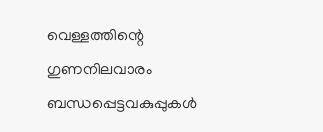വെള്ളത്തിന്റെ ഗുണനിലവാരം ബന്ധപ്പെട്ടവകുപ്പുകള്‍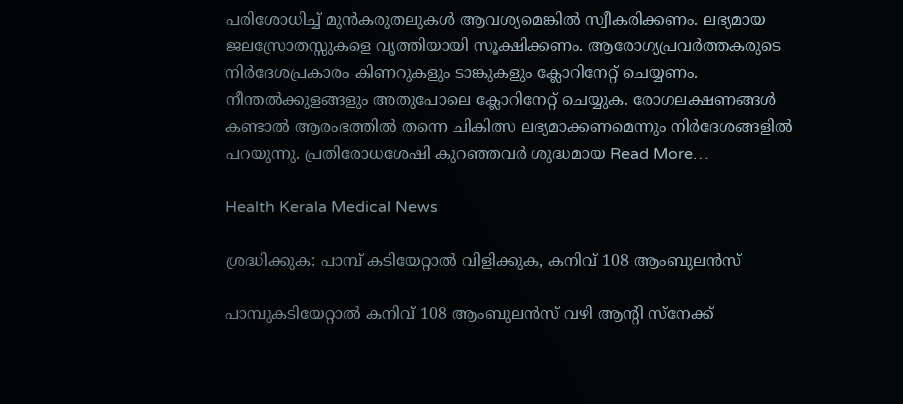പരിശോധിച്ച് മുന്‍കരുതലുകള്‍ ആവശ്യമെങ്കില്‍ സ്വീകരിക്കണം. ലഭ്യമായ ജലസ്രോതസ്സുകളെ വൃത്തിയായി സൂക്ഷിക്കണം. ആരോഗ്യപ്രവര്‍ത്തകരുടെ നിര്‍ദേശപ്രകാരം കിണറുകളും ടാങ്കുകളും ക്ലോറിനേറ്റ് ചെയ്യണം. നീന്തല്‍ക്കുളങ്ങളും അതുപോലെ ക്ലോറിനേറ്റ് ചെയ്യുക. രോഗലക്ഷണങ്ങള്‍ കണ്ടാല്‍ ആരംഭത്തില്‍ തന്നെ ചികിത്സ ലഭ്യമാക്കണമെന്നും നിര്‍ദേശങ്ങളില്‍ പറയുന്നു. പ്രതിരോധശേഷി കുറഞ്ഞവര്‍ ശുദ്ധമായ Read More…

Health Kerala Medical News

ശ്രദ്ധിക്കുക: പാമ്പ് കടിയേറ്റാൽ വിളിക്കുക, കനിവ് 108 ആംബുലൻസ്

പാമ്പുകടിയേറ്റാല്‍ കനിവ് 108 ആംബുലന്‍സ് വഴി ആന്റി സ്‌നേക്ക്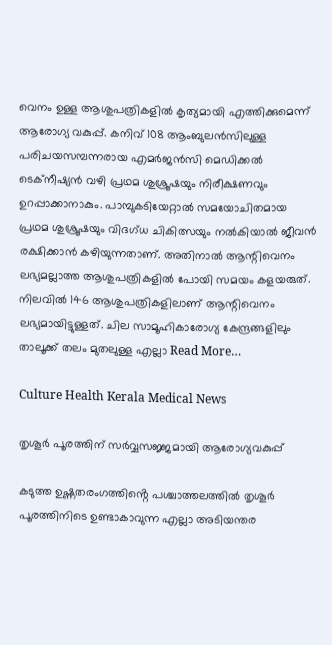വെനം ഉള്ള ആശുപത്രികളില്‍ കൃത്യമായി എത്തിക്കുമെന്ന് ആരോഗ്യ വകുപ്പ്. കനിവ് 108 ആംബുലന്‍സിലുള്ള പരിചയസമ്പന്നരായ എമര്‍ജന്‍സി മെഡിക്കല്‍ ടെക്‌നീഷ്യന്‍ വഴി പ്രഥമ ശുശ്രൂഷയും നിരീക്ഷണവും ഉറപ്പാക്കാനാകും. പാമ്പുകടിയേറ്റാല്‍ സമയോചിതമായ പ്രഥമ ശുശ്രൂഷയും വിദഗ്ധ ചികിത്സയും നല്‍കിയാല്‍ ജീവന്‍ രക്ഷിക്കാന്‍ കഴിയുന്നതാണ്. അതിനാല്‍ ആന്റിവെനം ലഭ്യമല്ലാത്ത ആശുപത്രികളില്‍ പോയി സമയം കളയരുത്. നിലവില്‍ 146 ആശുപത്രികളിലാണ് ആന്റിവെനം ലഭ്യമായിട്ടുള്ളത്. ചില സാമൂഹികാരോഗ്യ കേന്ദ്രങ്ങളിലും താലൂക്ക് തലം മുതലുള്ള എല്ലാ Read More…

Culture Health Kerala Medical News

തൃശൂർ പൂരത്തിന് സർവ്വസജ്ജമായി ആരോഗ്യവകുപ്പ്

കടുത്ത ഉഷ്ണതരംഗത്തിൻ്റെ പശ്ചാത്തലത്തിൽ തൃശൂർ പൂരത്തിനിടെ ഉണ്ടാകാവുന്ന എല്ലാ അടിയന്തര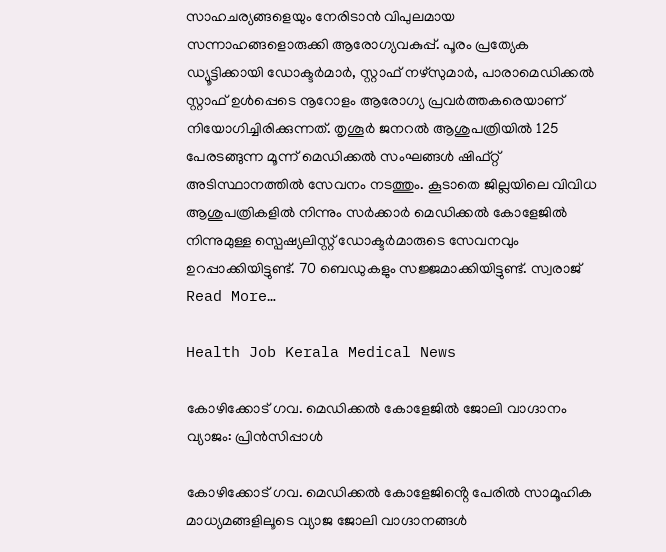സാഹചര്യങ്ങളെയും നേരിടാൻ വിപുലമായ സന്നാഹങ്ങളൊരുക്കി ആരോഗ്യവകുപ്പ്. പൂരം പ്രത്യേക ഡ്യൂട്ടിക്കായി ഡോക്ടർമാർ, സ്റ്റാഫ് നഴ്‌സുമാർ, പാരാമെഡിക്കൽ സ്റ്റാഫ് ഉൾപ്പെടെ നൂറോളം ആരോഗ്യ പ്രവർത്തകരെയാണ് നിയോഗിച്ചിരിക്കുന്നത്. തൃശൂർ ജനറൽ ആശുപത്രിയിൽ 125 പേരടങ്ങുന്ന മൂന്ന് മെഡിക്കൽ സംഘങ്ങൾ ഷിഫ്റ്റ് അടിസ്ഥാനത്തിൽ സേവനം നടത്തും. കൂടാതെ ജില്ലയിലെ വിവിധ ആശുപത്രികളിൽ നിന്നും സർക്കാർ മെഡിക്കൽ കോളേജിൽ നിന്നുമുള്ള സ്പെഷ്യലിസ്റ്റ് ഡോക്ടർമാരുടെ സേവനവും ഉറപ്പാക്കിയിട്ടുണ്ട്. 70 ബെഡുകളും സജ്ജമാക്കിയിട്ടുണ്ട്. സ്വരാജ് Read More…

Health Job Kerala Medical News

കോഴിക്കോട് ഗവ. മെഡിക്കൽ കോളേജിൽ ജോലി വാഗ്ദാനം വ്യാജം: പ്രിൻസിപ്പാൾ

കോഴിക്കോട് ഗവ. മെഡിക്കൽ കോളേജിൻ്റെ പേരിൽ സാമൂഹിക മാധ്യമങ്ങളിലൂടെ വ്യാജ ജോലി വാഗ്ദാനങ്ങൾ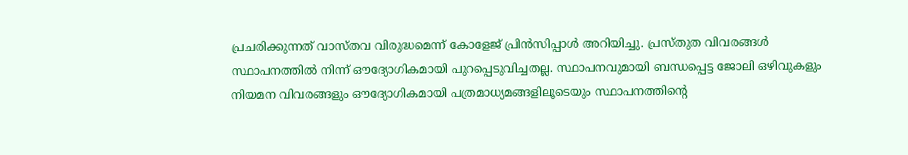പ്രചരിക്കുന്നത്‌ വാസ്തവ വിരുദ്ധമെന്ന് കോളേജ് പ്രിൻസിപ്പാൾ അറിയിച്ചു. പ്രസ്തുത വിവരങ്ങൾ സ്ഥാപനത്തിൽ നിന്ന് ഔദ്യോഗികമായി പുറപ്പെടുവിച്ചതല്ല. സ്ഥാപനവുമായി ബന്ധപ്പെട്ട ജോലി ഒഴിവുകളും നിയമന വിവരങ്ങളും ഔദ്യോഗികമായി പത്രമാധ്യമങ്ങളിലൂടെയും സ്ഥാപനത്തിൻ്റെ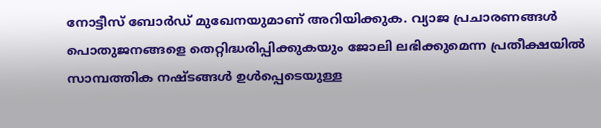നോട്ടീസ് ബോർഡ് മുഖേനയുമാണ് അറിയിക്കുക. വ്യാജ പ്രചാരണങ്ങൾ പൊതുജനങ്ങളെ തെറ്റിദ്ധരിപ്പിക്കുകയും ജോലി ലഭിക്കുമെന്ന പ്രതീക്ഷയിൽ സാമ്പത്തിക നഷ്ടങ്ങൾ ഉൾപ്പെടെയുള്ള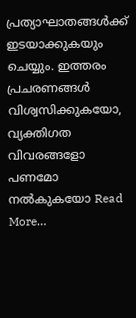പ്രത്യാഘാതങ്ങൾക്ക് ഇടയാക്കുകയും ചെയ്യും. ഇത്തരം പ്രചരണങ്ങൾ വിശ്വസിക്കുകയോ, വ്യക്തിഗത വിവരങ്ങളോ പണമോ നൽകുകയോ Read More…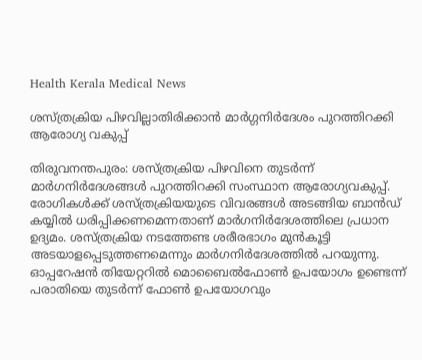Health Kerala Medical News

ശസ്ത്രക്രിയ പിഴവില്ലാതിരിക്കാൻ മാർഗ്ഗനിർദേശം പുറത്തിറക്കി ആരോഗ്യ വകുപ്പ്

തിരുവനന്തപുരം: ശസ്ത്രക്രിയ പിഴവിനെ തുടർന്ന് മാർഗനിർദേശങ്ങൾ പുറത്തിറക്കി സംസ്ഥാന ആരോഗ്യവകുപ്പ്. രോഗികൾക്ക് ശസ്ത്രക്രിയയുടെ വിവരങ്ങൾ അടങ്ങിയ ബാൻഡ് കയ്യിൽ ധരിപ്പിക്കണമെന്നതാണ് മാർഗനിർദേശത്തിലെ പ്രധാന ഉദ്യമം. ശസ്ത്രക്രിയ നടത്തേണ്ട ശരീരഭാഗം മുൻകൂട്ടി അടയാളപ്പെടുത്തണമെന്നും മാർഗനിർദേശത്തിൽ പറയുന്നു. ഓപ്പറേഷൻ തിയേറ്ററിൽ മൊബൈൽഫോൺ ഉപയോഗം ഉണ്ടെന്ന് പരാതിയെ തുടർന്ന് ഫോൺ ഉപയോഗവും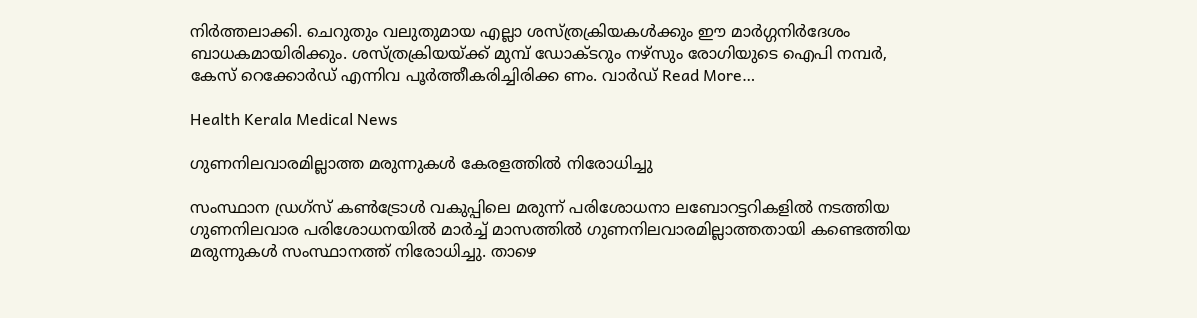നിർത്തലാക്കി. ചെറുതും വലുതുമായ എല്ലാ ശസ്ത്രക്രിയകൾക്കും ഈ മാർഗ്ഗനിർദേശം ബാധകമായിരിക്കും. ശസ്ത്രക്രിയയ്ക്ക് മുമ്പ് ഡോക്ടറും നഴ്സും രോഗിയുടെ ഐപി നമ്പർ, കേസ് റെക്കോർഡ് എന്നിവ പൂർത്തീകരിച്ചിരിക്ക ണം. വാർഡ് Read More…

Health Kerala Medical News

ഗുണനിലവാരമില്ലാത്ത മരുന്നുകൾ കേരളത്തിൽ നിരോധിച്ചു

സംസ്ഥാന ഡ്രഗ്‌സ് കൺട്രോൾ വകുപ്പിലെ മരുന്ന് പരിശോധനാ ലബോറട്ടറികളിൽ നടത്തിയ ഗുണനിലവാര പരിശോധനയിൽ മാർച്ച് മാസത്തിൽ ഗുണനിലവാരമില്ലാത്തതായി കണ്ടെത്തിയ മരുന്നുകൾ സംസ്ഥാനത്ത് നിരോധിച്ചു. താഴെ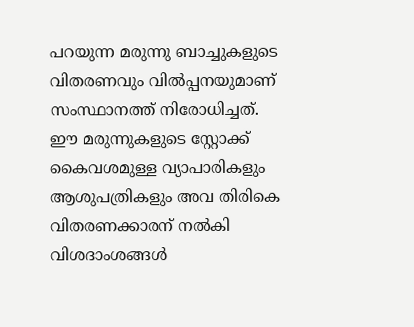പറയുന്ന മരുന്നു ബാച്ചുകളുടെ വിതരണവും വിൽപ്പനയുമാണ് സംസ്ഥാനത്ത് നിരോധിച്ചത്.  ഈ മരുന്നുകളുടെ സ്റ്റോക്ക് കൈവശമുള്ള വ്യാപാരികളും ആശുപത്രികളും അവ തിരികെ വിതരണക്കാരന് നൽകി വിശദാംശങ്ങൾ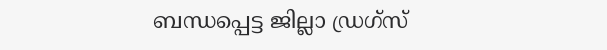ബന്ധപ്പെട്ട ജില്ലാ ഡ്രഗ്‌സ്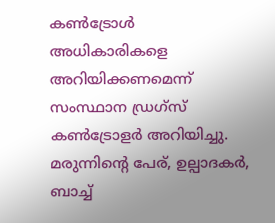കൺട്രോൾ അധികാരികളെ അറിയിക്കണമെന്ന് സംസ്ഥാന ഡ്രഗ്‌സ് കൺട്രോളർ അറിയിച്ചു.  മരുന്നിൻ്റെ പേര്, ഉല്പാദകർ, ബാച്ച്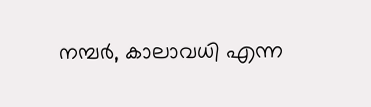നമ്പർ, കാലാവധി എന്ന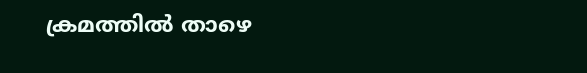ക്രമത്തിൽ താഴെ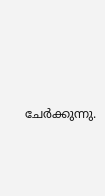ചേർക്കുന്നു.